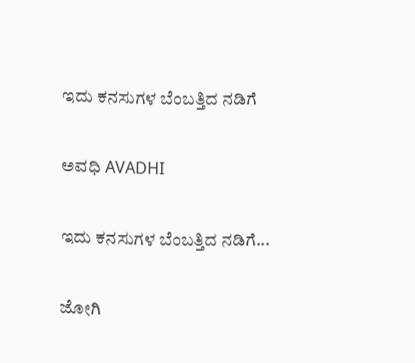ಇದು ಕನಸುಗಳ ಬೆಂಬತ್ತಿದ ನಡಿಗೆ‍

ಅವಧಿ AVADHI

ಇದು ಕನಸುಗಳ ಬೆಂಬತ್ತಿದ ನಡಿಗೆ...

ಜೋಗಿ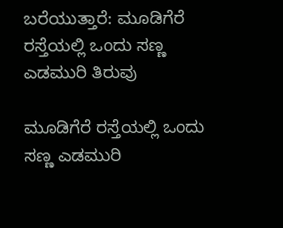ಬರೆಯುತ್ತಾರೆ: ಮೂಡಿಗೆರೆ ರಸ್ತೆಯಲ್ಲಿ ಒಂದು ಸಣ್ಣ ಎಡಮುರಿ ತಿರುವು

ಮೂಡಿಗೆರೆ ರಸ್ತೆಯಲ್ಲಿ ಒಂದು ಸಣ್ಣ ಎಡಮುರಿ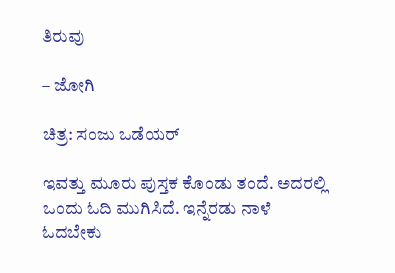ತಿರುವು

– ಜೋಗಿ

ಚಿತ್ರ: ಸಂಜು ಒಡೆಯರ್

ಇವತ್ತು ಮೂರು ಪುಸ್ತಕ ಕೊಂಡು ತಂದೆ. ಅದರಲ್ಲಿ ಒಂದು ಓದಿ ಮುಗಿಸಿದೆ. ಇನ್ನೆರಡು ನಾಳೆ ಓದಬೇಕು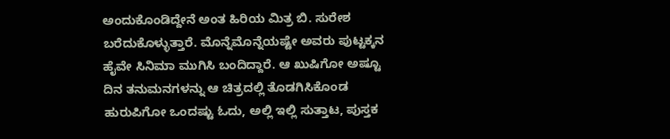ಅಂದುಕೊಂಡಿದ್ದೇನೆ ಅಂತ ಹಿರಿಯ ಮಿತ್ರ ಬಿ. ಸುರೇಶ ಬರೆದುಕೊಳ್ಳುತ್ತಾರೆ. ಮೊನ್ನೆಮೊನ್ನೆಯಷ್ಟೇ ಅವರು ಪುಟ್ಟಕ್ಕನ ಹೈವೇ ಸಿನಿಮಾ ಮುಗಿಸಿ ಬಂದಿದ್ದಾರೆ. ಆ ಖುಷಿಗೋ ಅಷ್ಟೂ ದಿನ ತನುಮನಗಳನ್ನು ಆ ಚಿತ್ರದಲ್ಲಿ ತೊಡಗಿಸಿಕೊಂಡ ಹುರುಪಿಗೋ ಒಂದಷ್ಟು ಓದು, ಅಲ್ಲಿ ಇಲ್ಲಿ ಸುತ್ತಾಟ, ಪುಸ್ತಕ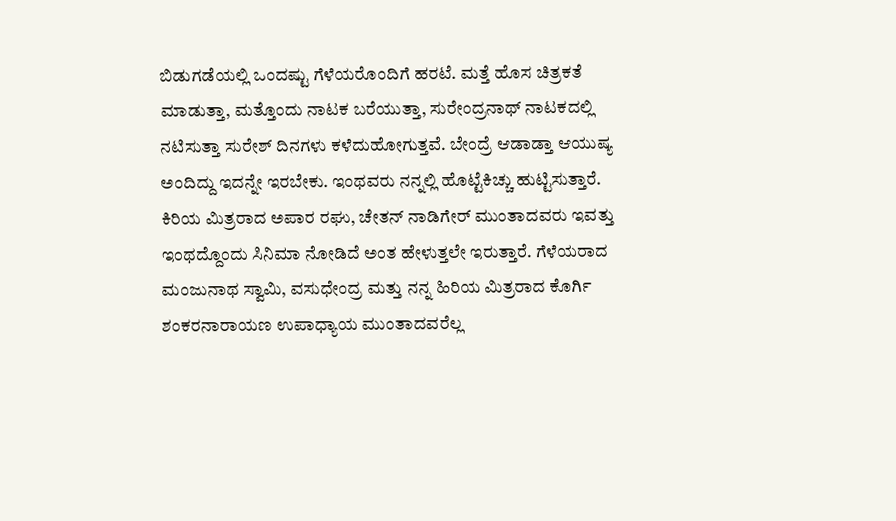ಬಿಡುಗಡೆಯಲ್ಲಿ ಒಂದಷ್ಟು ಗೆಳೆಯರೊಂದಿಗೆ ಹರಟೆ. ಮತ್ತೆ ಹೊಸ ಚಿತ್ರಕತೆ ಮಾಡುತ್ತಾ, ಮತ್ತೊಂದು ನಾಟಕ ಬರೆಯುತ್ತಾ, ಸುರೇಂದ್ರನಾಥ್ ನಾಟಕದಲ್ಲಿ ನಟಿಸುತ್ತಾ ಸುರೇಶ್ ದಿನಗಳು ಕಳೆದುಹೋಗುತ್ತವೆ. ಬೇಂದ್ರೆ ಆಡಾಡ್ತಾ ಆಯುಷ್ಯ ಅಂದಿದ್ದು ಇದನ್ನೇ ಇರಬೇಕು. ಇಂಥವರು ನನ್ನಲ್ಲಿ ಹೊಟ್ಟೆಕಿಚ್ಚು ಹುಟ್ಟಿಸುತ್ತಾರೆ. ಕಿರಿಯ ಮಿತ್ರರಾದ ಅಪಾರ ರಘು, ಚೇತನ್ ನಾಡಿಗೇರ್ ಮುಂತಾದವರು ಇವತ್ತು ಇಂಥದ್ದೊಂದು ಸಿನಿಮಾ ನೋಡಿದೆ ಅಂತ ಹೇಳುತ್ತಲೇ ಇರುತ್ತಾರೆ. ಗೆಳೆಯರಾದ ಮಂಜುನಾಥ ಸ್ವಾಮಿ, ವಸುಧೇಂದ್ರ ಮತ್ತು ನನ್ನ ಹಿರಿಯ ಮಿತ್ರರಾದ ಕೊರ್ಗಿ ಶಂಕರನಾರಾಯಣ ಉಪಾಧ್ಯಾಯ ಮುಂತಾದವರೆಲ್ಲ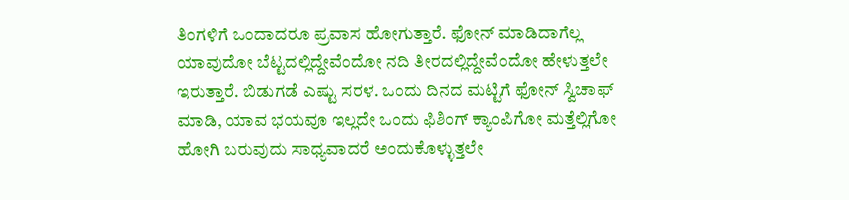ತಿಂಗಳಿಗೆ ಒಂದಾದರೂ ಪ್ರವಾಸ ಹೋಗುತ್ತಾರೆ. ಫೋನ್ ಮಾಡಿದಾಗೆಲ್ಲ ಯಾವುದೋ ಬೆಟ್ಟದಲ್ಲಿದ್ದೇವೆಂದೋ ನದಿ ತೀರದಲ್ಲಿದ್ದೇವೆಂದೋ ಹೇಳುತ್ತಲೇ ಇರುತ್ತಾರೆ. ಬಿಡುಗಡೆ ಎಷ್ಟು ಸರಳ. ಒಂದು ದಿನದ ಮಟ್ಟಿಗೆ ಫೋನ್ ಸ್ವಿಚಾಫ್ ಮಾಡಿ, ಯಾವ ಭಯವೂ ಇಲ್ಲದೇ ಒಂದು ಫಿಶಿಂಗ್ ಕ್ಯಾಂಪಿಗೋ ಮತ್ತೆಲ್ಲಿಗೋ ಹೋಗಿ ಬರುವುದು ಸಾಧ್ಯವಾದರೆ ಅಂದುಕೊಳ್ಳುತ್ತಲೇ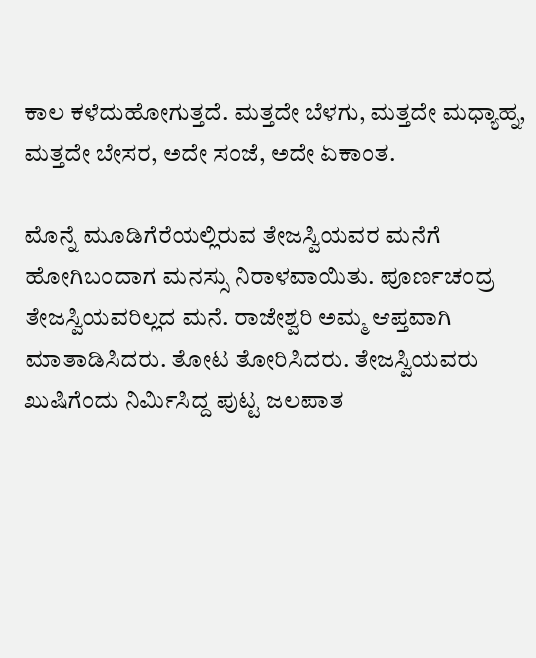ಕಾಲ ಕಳೆದುಹೋಗುತ್ತದೆ. ಮತ್ತದೇ ಬೆಳಗು, ಮತ್ತದೇ ಮಧ್ಯಾಹ್ನ, ಮತ್ತದೇ ಬೇಸರ, ಅದೇ ಸಂಜೆ, ಅದೇ ಏಕಾಂತ.

ಮೊನ್ನೆ ಮೂಡಿಗೆರೆಯಲ್ಲಿರುವ ತೇಜಸ್ವಿಯವರ ಮನೆಗೆ ಹೋಗಿಬಂದಾಗ ಮನಸ್ಸು ನಿರಾಳವಾಯಿತು. ಪೂರ್ಣಚಂದ್ರ ತೇಜಸ್ವಿಯವರಿಲ್ಲದ ಮನೆ. ರಾಜೇಶ್ವರಿ ಅಮ್ಮ ಆಪ್ತವಾಗಿ ಮಾತಾಡಿಸಿದರು. ತೋಟ ತೋರಿಸಿದರು. ತೇಜಸ್ವಿಯವರು ಖುಷಿಗೆಂದು ನಿರ್ಮಿಸಿದ್ದ ಪುಟ್ಟ ಜಲಪಾತ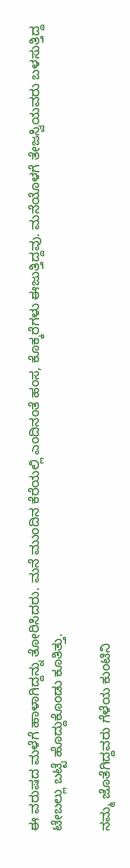ಈ ವರುಷದ ಮಳೆಗೆ ಹಾಳಾಗಿದ್ದನ್ನು ತೋರಿಸಿದರು. ಮನೆ ಮುಂದಿನ ಕೆರೆಯಲ್ಲಿ ಎಂದಿನಂತೆ ಹಂಸ, ಕೊಕ್ಕರೆಗಳು ಈಜುತ್ತಿದ್ದವು. ಮನೆಯೊಳಗೆ ತೇಜಸ್ವಿಯವರು ಬಳಸುತ್ತಿದ್ದ ಟೇಬಲ್ಲು ಬಟ್ಟೆ ಹೊದ್ದುಕೊಂಡು ಕೂತಿತ್ತು.

ನಮ್ಮ ಜೊತೆಗಿದ್ದವರು ಗೆಳೆಯ ಕುಂಟಿನಿ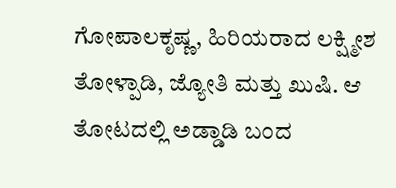ಗೋಪಾಲಕೃಷ್ಣ, ಹಿರಿಯರಾದ ಲಕ್ಷ್ಮೀಶ ತೋಳ್ಪಾಡಿ, ಜ್ಯೋತಿ ಮತ್ತು ಖುಷಿ. ಆ ತೋಟದಲ್ಲಿ ಅಡ್ಡಾಡಿ ಬಂದ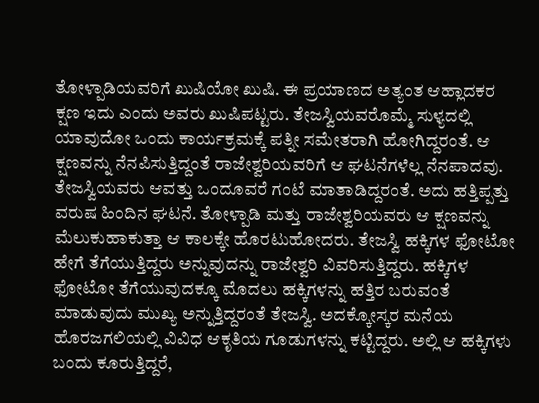ತೋಳ್ಪಾಡಿಯವರಿಗೆ ಖುಷಿಯೋ ಖುಷಿ. ಈ ಪ್ರಯಾಣದ ಅತ್ಯಂತ ಆಹ್ಲಾದಕರ ಕ್ಷಣ ಇದು ಎಂದು ಅವರು ಖುಷಿಪಟ್ಟರು. ತೇಜಸ್ವಿಯವರೊಮ್ಮೆ ಸುಳ್ಯದಲ್ಲಿ ಯಾವುದೋ ಒಂದು ಕಾರ್ಯಕ್ರಮಕ್ಕೆ ಪತ್ನೀ ಸಮೇತರಾಗಿ ಹೋಗಿದ್ದರಂತೆ. ಆ ಕ್ಷಣವನ್ನು ನೆನಪಿಸುತ್ತಿದ್ದಂತೆ ರಾಜೇಶ್ವರಿಯವರಿಗೆ ಆ ಘಟನೆಗಳೆಲ್ಲ ನೆನಪಾದವು. ತೇಜಸ್ವಿಯವರು ಆವತ್ತು ಒಂದೂವರೆ ಗಂಟೆ ಮಾತಾಡಿದ್ದರಂತೆ. ಅದು ಹತ್ತಿಪ್ಪತ್ತು ವರುಷ ಹಿಂದಿನ ಘಟನೆ. ತೋಳ್ಪಾಡಿ ಮತ್ತು ರಾಜೇಶ್ವರಿಯವರು ಆ ಕ್ಷಣವನ್ನು ಮೆಲುಕುಹಾಕುತ್ತಾ ಆ ಕಾಲಕ್ಕೇ ಹೊರಟುಹೋದರು. ತೇಜಸ್ವಿ ಹಕ್ಕಿಗಳ ಫೋಟೋ ಹೇಗೆ ತೆಗೆಯುತ್ತಿದ್ದರು ಅನ್ನುವುದನ್ನು ರಾಜೇಶ್ವರಿ ವಿವರಿಸುತ್ತಿದ್ದರು. ಹಕ್ಕಿಗಳ ಫೋಟೋ ತೆಗೆಯುವುದಕ್ಕೂ ಮೊದಲು ಹಕ್ಕಿಗಳನ್ನು ಹತ್ತಿರ ಬರುವಂತೆ ಮಾಡುವುದು ಮುಖ್ಯ ಅನ್ನುತ್ತಿದ್ದರಂತೆ ತೇಜಸ್ವಿ. ಅದಕ್ಕೋಸ್ಕರ ಮನೆಯ ಹೊರಜಗಲಿಯಲ್ಲಿ ವಿವಿಧ ಆಕೃತಿಯ ಗೂಡುಗಳನ್ನು ಕಟ್ಟಿದ್ದರು. ಅಲ್ಲಿ ಆ ಹಕ್ಕಿಗಳು ಬಂದು ಕೂರುತ್ತಿದ್ದರೆ,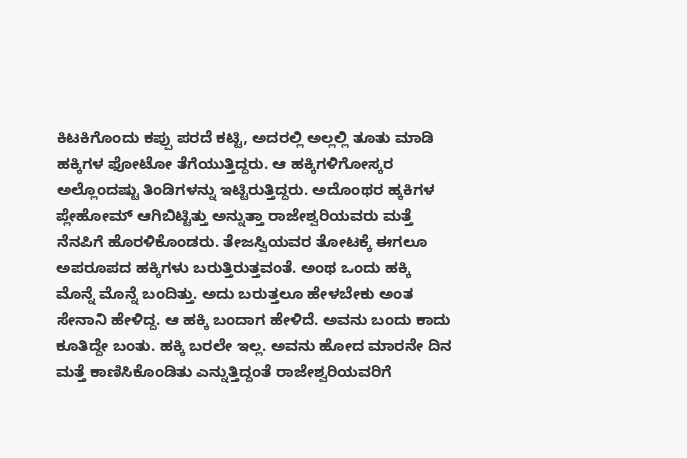ಕಿಟಕಿಗೊಂದು ಕಪ್ಪು ಪರದೆ ಕಟ್ಟಿ, ಅದರಲ್ಲಿ ಅಲ್ಲಲ್ಲಿ ತೂತು ಮಾಡಿ ಹಕ್ಕಿಗಳ ಫೋಟೋ ತೆಗೆಯುತ್ತಿದ್ದರು. ಆ ಹಕ್ಕಿಗಳಿಗೋಸ್ಕರ ಅಲ್ಲೊಂದಷ್ಟು ತಿಂಡಿಗಳನ್ನು ಇಟ್ಟಿರುತ್ತಿದ್ದರು. ಅದೊಂಥರ ಹ್ಕಕಿಗಳ ಪ್ಲೇಹೋಮ್ ಆಗಿಬಿಟ್ಟಿತ್ತು ಅನ್ನುತ್ತಾ ರಾಜೇಶ್ವರಿಯವರು ಮತ್ತೆ ನೆನಪಿಗೆ ಹೊರಳಿಕೊಂಡರು. ತೇಜಸ್ವಿಯವರ ತೋಟಕ್ಕೆ ಈಗಲೂ ಅಪರೂಪದ ಹಕ್ಕಿಗಳು ಬರುತ್ತಿರುತ್ತವಂತೆ. ಅಂಥ ಒಂದು ಹಕ್ಕಿ ಮೊನ್ನೆ ಮೊನ್ನೆ ಬಂದಿತ್ತು. ಅದು ಬರುತ್ತಲೂ ಹೇಳಬೇಕು ಅಂತ ಸೇನಾನಿ ಹೇಳಿದ್ದ. ಆ ಹಕ್ಕಿ ಬಂದಾಗ ಹೇಳಿದೆ. ಅವನು ಬಂದು ಕಾದು ಕೂತಿದ್ದೇ ಬಂತು. ಹಕ್ಕಿ ಬರಲೇ ಇಲ್ಲ. ಅವನು ಹೋದ ಮಾರನೇ ದಿನ ಮತ್ತೆ ಕಾಣಿಸಿಕೊಂಡಿತು ಎನ್ನುತ್ತಿದ್ದಂತೆ ರಾಜೇಶ್ವರಿಯವರಿಗೆ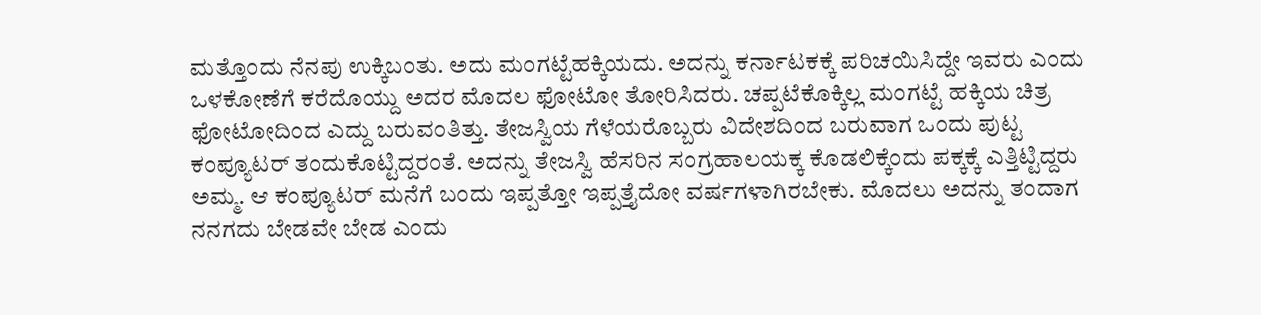ಮತ್ತೊಂದು ನೆನಪು ಉಕ್ಕಿಬಂತು. ಅದು ಮಂಗಟ್ಟೆಹಕ್ಕಿಯದು. ಅದನ್ನು ಕರ್ನಾಟಕಕ್ಕೆ ಪರಿಚಯಿಸಿದ್ದೇ ಇವರು ಎಂದು ಒಳಕೋಣೆಗೆ ಕರೆದೊಯ್ದು ಅದರ ಮೊದಲ ಫೋಟೋ ತೋರಿಸಿದರು. ಚಪ್ಪಟೆಕೊಕ್ಕಿಲ್ಲ ಮಂಗಟ್ಟೆ ಹಕ್ಕಿಯ ಚಿತ್ರ ಫೋಟೋದಿಂದ ಎದ್ದು ಬರುವಂತಿತ್ತು. ತೇಜಸ್ವಿಯ ಗೆಳೆಯರೊಬ್ಬರು ವಿದೇಶದಿಂದ ಬರುವಾಗ ಒಂದು ಪುಟ್ಟ ಕಂಪ್ಯೂಟರ್ ತಂದುಕೊಟ್ಟಿದ್ದರಂತೆ. ಅದನ್ನು ತೇಜಸ್ವಿ ಹೆಸರಿನ ಸಂಗ್ರಹಾಲಯಕ್ಕ ಕೊಡಲಿಕ್ಕೆಂದು ಪಕ್ಕಕ್ಕೆ ಎತ್ತಿಟ್ಟಿದ್ದರು ಅಮ್ಮ. ಆ ಕಂಪ್ಯೂಟರ್ ಮನೆಗೆ ಬಂದು ಇಪ್ಪತ್ತೋ ಇಪ್ಪತ್ತೈದೋ ವರ್ಷಗಳಾಗಿರಬೇಕು. ಮೊದಲು ಅದನ್ನು ತಂದಾಗ ನನಗದು ಬೇಡವೇ ಬೇಡ ಎಂದು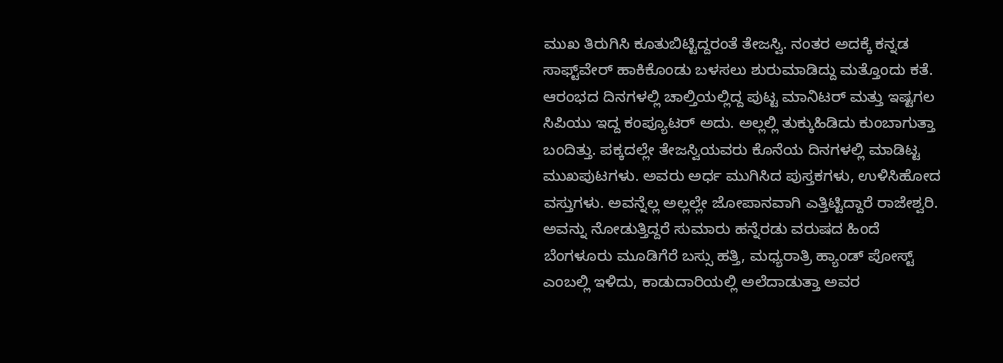ಮುಖ ತಿರುಗಿಸಿ ಕೂತುಬಿಟ್ಟಿದ್ದರಂತೆ ತೇಜಸ್ವಿ. ನಂತರ ಅದಕ್ಕೆ ಕನ್ನಡ ಸಾಫ್ಟ್‌ವೇರ್ ಹಾಕಿಕೊಂಡು ಬಳಸಲು ಶುರುಮಾಡಿದ್ದು ಮತ್ತೊಂದು ಕತೆ. ಆರಂಭದ ದಿನಗಳಲ್ಲಿ ಚಾಲ್ತಿಯಲ್ಲಿದ್ದ ಪುಟ್ಟ ಮಾನಿಟರ್ ಮತ್ತು ಇಷ್ಟಗಲ ಸಿಪಿಯು ಇದ್ದ ಕಂಪ್ಯೂಟರ್ ಅದು. ಅಲ್ಲಲ್ಲಿ ತುಕ್ಕುಹಿಡಿದು ಕುಂಬಾಗುತ್ತಾ ಬಂದಿತ್ತು. ಪಕ್ಕದಲ್ಲೇ ತೇಜಸ್ವಿಯವರು ಕೊನೆಯ ದಿನಗಳಲ್ಲಿ ಮಾಡಿಟ್ಟ ಮುಖಪುಟಗಳು. ಅವರು ಅರ್ಧ ಮುಗಿಸಿದ ಪುಸ್ತಕಗಳು, ಉಳಿಸಿಹೋದ ವಸ್ತುಗಳು. ಅವನ್ನೆಲ್ಲ ಅಲ್ಲಲ್ಲೇ ಜೋಪಾನವಾಗಿ ಎತ್ತಿಟ್ಟಿದ್ದಾರೆ ರಾಜೇಶ್ವರಿ. ಅವನ್ನು ನೋಡುತ್ತಿದ್ದರೆ ಸುಮಾರು ಹನ್ನೆರಡು ವರುಷದ ಹಿಂದೆ ಬೆಂಗಳೂರು ಮೂಡಿಗೆರೆ ಬಸ್ಸು ಹತ್ತಿ, ಮಧ್ಯರಾತ್ರಿ ಹ್ಯಾಂಡ್ ಪೋಸ್ಟ್ ಎಂಬಲ್ಲಿ ಇಳಿದು, ಕಾಡುದಾರಿಯಲ್ಲಿ ಅಲೆದಾಡುತ್ತಾ ಅವರ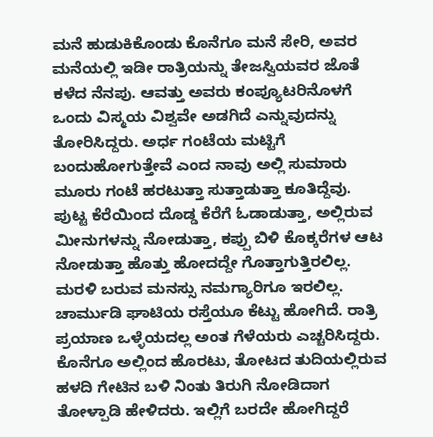ಮನೆ ಹುಡುಕಿಕೊಂಡು ಕೊನೆಗೂ ಮನೆ ಸೇರಿ, ಅವರ ಮನೆಯಲ್ಲಿ ಇಡೀ ರಾತ್ರಿಯನ್ನು ತೇಜಸ್ವಿಯವರ ಜೊತೆ ಕಳೆದ ನೆನಪು. ಆವತ್ತು ಅವರು ಕಂಪ್ಯೂಟರಿನೊಳಗೆ ಒಂದು ವಿಸ್ಮಯ ವಿಶ್ವವೇ ಅಡಗಿದೆ ಎನ್ನುವುದನ್ನು ತೋರಿಸಿದ್ದರು. ಅರ್ಧ ಗಂಟೆಯ ಮಟ್ಟಿಗೆ ಬಂದುಹೋಗುತ್ತೇವೆ ಎಂದ ನಾವು ಅಲ್ಲಿ ಸುಮಾರು ಮೂರು ಗಂಟೆ ಹರಟುತ್ತಾ ಸುತ್ತಾಡುತ್ತಾ ಕೂತಿದ್ದೆವು. ಪುಟ್ಟ ಕೆರೆಯಿಂದ ದೊಡ್ಡ ಕೆರೆಗೆ ಓಡಾಡುತ್ತಾ, ಅಲ್ಲಿರುವ ಮೀನುಗಳನ್ನು ನೋಡುತ್ತಾ, ಕಪ್ಪು ಬಿಳಿ ಕೊಕ್ಕರೆಗಳ ಆಟ ನೋಡುತ್ತಾ ಹೊತ್ತು ಹೋದದ್ದೇ ಗೊತ್ತಾಗುತ್ತಿರಲಿಲ್ಲ. ಮರಳಿ ಬರುವ ಮನಸ್ಸು ನಮಗ್ಯಾರಿಗೂ ಇರಲಿಲ್ಲ. ಚಾರ್ಮುಡಿ ಘಾಟಿಯ ರಸ್ತೆಯೂ ಕೆಟ್ಟು ಹೋಗಿದೆ. ರಾತ್ರಿ ಪ್ರಯಾಣ ಒಳ್ಳೆಯದಲ್ಲ ಅಂತ ಗೆಳೆಯರು ಎಚ್ಚರಿಸಿದ್ದರು. ಕೊನೆಗೂ ಅಲ್ಲಿಂದ ಹೊರಟು, ತೋಟದ ತುದಿಯಲ್ಲಿರುವ ಹಳದಿ ಗೇಟಿನ ಬಳಿ ನಿಂತು ತಿರುಗಿ ನೋಡಿದಾಗ ತೋಳ್ಪಾಡಿ ಹೇಳಿದರು. ಇಲ್ಲಿಗೆ ಬರದೇ ಹೋಗಿದ್ದರೆ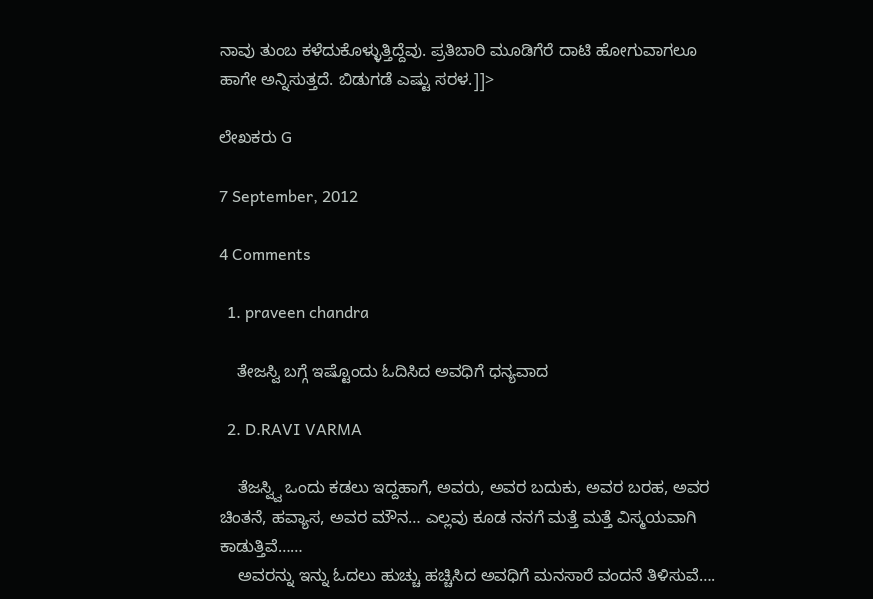ನಾವು ತುಂಬ ಕಳೆದುಕೊಳ್ಳುತ್ತಿದ್ದೆವು. ಪ್ರತಿಬಾರಿ ಮೂಡಿಗೆರೆ ದಾಟಿ ಹೋಗುವಾಗಲೂ ಹಾಗೇ ಅನ್ನಿಸುತ್ತದೆ. ಬಿಡುಗಡೆ ಎಷ್ಟು ಸರಳ.]]>

ಲೇಖಕರು G

7 September, 2012

4 Comments

  1. praveen chandra

    ತೇಜಸ್ವಿ ಬಗ್ಗೆ ಇಷ್ಟೊಂದು ಓದಿಸಿದ ಅವಧಿಗೆ ಧನ್ಯವಾದ

  2. D.RAVI VARMA

    ತೆಜಸ್ವ್ವಿ ಒಂದು ಕಡಲು ಇದ್ದಹಾಗೆ, ಅವರು, ಅವರ ಬದುಕು, ಅವರ ಬರಹ, ಅವರ ಚಿಂತನೆ, ಹವ್ಯಾಸ, ಅವರ ಮೌನ… ಎಲ್ಲವು ಕೂಡ ನನಗೆ ಮತ್ತೆ ಮತ್ತೆ ವಿಸ್ಮಯವಾಗಿ ಕಾಡುತ್ತಿವೆ……
    ಅವರನ್ನು ಇನ್ನು ಓದಲು ಹುಚ್ಚು ಹಚ್ಚಿಸಿದ ಅವಧಿಗೆ ಮನಸಾರೆ ವಂದನೆ ತಿಳಿಸುವೆ….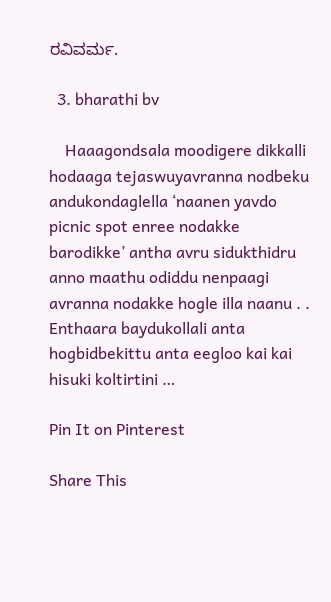ರವಿವರ್ಮ.

  3. bharathi bv

    Haaagondsala moodigere dikkalli hodaaga tejaswuyavranna nodbeku andukondaglella ‘naanen yavdo picnic spot enree nodakke barodikke’ antha avru sidukthidru anno maathu odiddu nenpaagi avranna nodakke hogle illa naanu . . Enthaara baydukollali anta hogbidbekittu anta eegloo kai kai hisuki koltirtini …

Pin It on Pinterest

Share This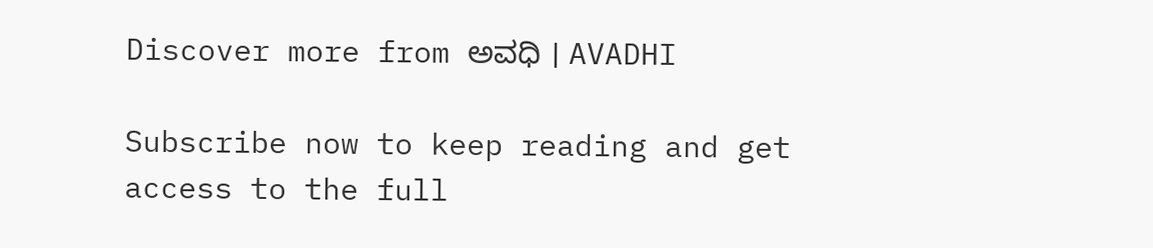Discover more from ಅವಧಿ । AVADHI

Subscribe now to keep reading and get access to the full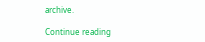archive.

Continue reading